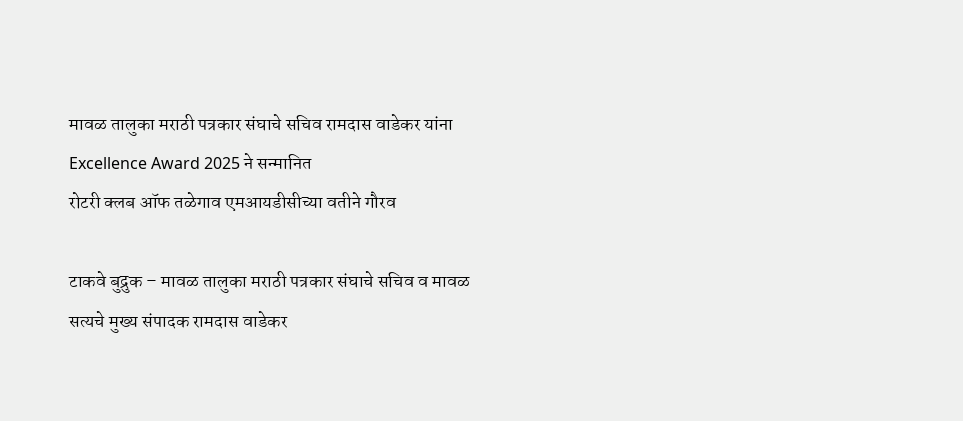मावळ तालुका मराठी पत्रकार संघाचे सचिव रामदास वाडेकर यांना Excellence Award 2025 ने सन्मानित
रोटरी क्लब ऑफ तळेगाव एमआयडीसीच्या वतीने गौरव

टाकवे बुद्रुक – मावळ तालुका मराठी पत्रकार संघाचे सचिव व मावळ सत्यचे मुख्य संपादक रामदास वाडेकर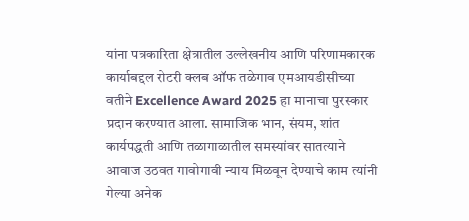यांना पत्रकारिता क्षेत्रातील उल्लेखनीय आणि परिणामकारक कार्याबद्दल रोटरी क्लब ऑफ तळेगाव एमआयडीसीच्या वतीने Excellence Award 2025 हा मानाचा पुरस्कार प्रदान करण्यात आला. सामाजिक भान, संयम, शांत कार्यपद्धती आणि तळागाळातील समस्यांवर सातत्याने आवाज उठवत गावोगावी न्याय मिळवून देण्याचे काम त्यांनी गेल्या अनेक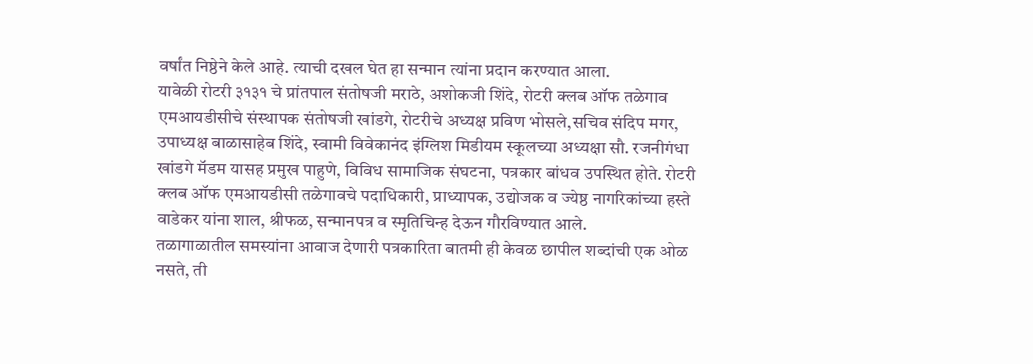वर्षांत निष्ठेने केले आहे. त्याची दखल घेत हा सन्मान त्यांना प्रदान करण्यात आला.
यावेळी रोटरी ३१३१ चे प्रांतपाल संतोषजी मराठे, अशोकजी शिंदे, रोटरी क्लब ऑफ तळेगाव एमआयडीसीचे संस्थापक संतोषजी खांडगे, रोटरीचे अध्यक्ष प्रविण भोसले,सचिव संदिप मगर, उपाध्यक्ष बाळासाहेब शिंदे, स्वामी विवेकानंद इंग्लिश मिडीयम स्कूलच्या अध्यक्षा सौ. रजनीगंधा खांडगे मॅडम यासह प्रमुख पाहुणे, विविध सामाजिक संघटना, पत्रकार बांधव उपस्थित होते. रोटरी क्लब ऑफ एमआयडीसी तळेगावचे पदाधिकारी, प्राध्यापक, उद्योजक व ज्येष्ठ नागरिकांच्या हस्ते वाडेकर यांना शाल, श्रीफळ, सन्मानपत्र व स्मृतिचिन्ह देऊन गौरविण्यात आले.
तळागाळातील समस्यांना आवाज देणारी पत्रकारिता बातमी ही केवळ छापील शब्दांची एक ओळ नसते, ती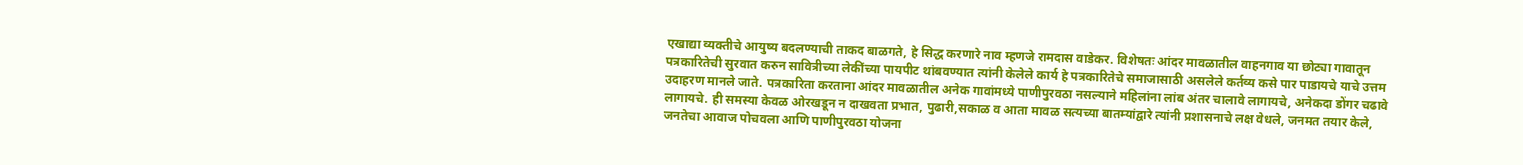एखाद्या व्यक्तीचे आयुष्य बदलण्याची ताकद बाळगते, हे सिद्ध करणारे नाव म्हणजे रामदास वाडेकर. विशेषतः आंदर मावळातील वाहनगाव या छोट्या गावातून पत्रकारितेची सुरवात करुन सावित्रीच्या लेकींच्या पायपीट थांबवण्यात त्यांनी केलेले कार्य हे पत्रकारितेचे समाजासाठी असलेले कर्तव्य कसे पार पाडायचे याचे उत्तम उदाहरण मानले जाते. पत्रकारिता करताना आंदर मावळातील अनेक गावांमध्ये पाणीपुरवठा नसल्याने महिलांना लांब अंतर चालावे लागायचे, अनेकदा डोंगर चढावे लागायचे. ही समस्या केवळ ओरखडून न दाखवता प्रभात, पुढारी,सकाळ व आता मावळ सत्यच्या बातम्यांद्वारे त्यांनी प्रशासनाचे लक्ष वेधले, जनमत तयार केले, जनतेचा आवाज पोचवला आणि पाणीपुरवठा योजना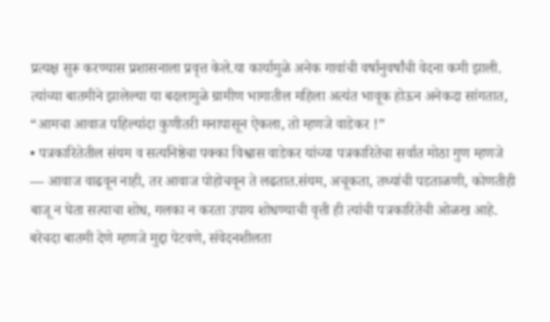प्रत्यक्ष सुरू करण्यास प्रशासनाला प्रवृत्त केले.या कार्यामुळे अनेक गावांची वर्षानुवर्षांची वेदना कमी झाली. त्यांच्या बातमीने झालेल्या या बदलामुळे ग्रामीण भागातील महिला अत्यंत भावूक होऊन अनेकदा सांगतात, “आमचा आवाज पहिल्यांदा कुणीतरी मनापासून ऐकला, तो म्हणजे वाडेकर !”
• पत्रकारितेतील संयम व सत्यनिष्ठेचा पक्का विश्वास वाडेकर यांच्या पत्रकारितेचा सर्वात मोठा गुण म्हणजे — आवाज वाढवून नाही, तर आवाज पोहोचवून ते लढतात.संयम, अचूकता, तथ्यांची पडताळणी, कोणतीही बाजू न घेता सत्याचा शोध, गलका न करता उपाय शोधण्याची वृत्ती ही त्यांची पत्रकारितेची ओळख आहे. बरेचदा बातमी देणे म्हणजे मुद्दा पेटवणे, संवेदनशीलता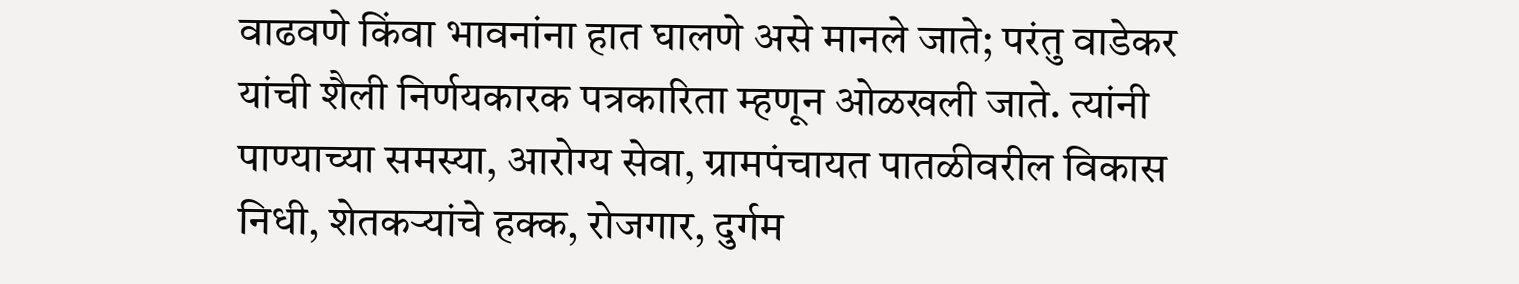वाढवणे किंवा भावनांना हात घालणे असे मानले जाते; परंतु वाडेकर यांची शैली निर्णयकारक पत्रकारिता म्हणून ओळखली जाते. त्यांनी पाण्याच्या समस्या, आरोग्य सेवा, ग्रामपंचायत पातळीवरील विकास निधी, शेतकऱ्यांचे हक्क, रोजगार, दुर्गम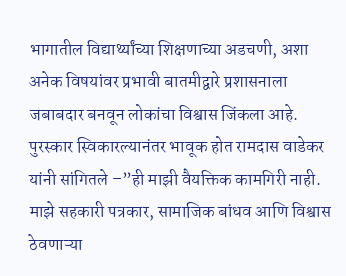भागातील विद्यार्थ्यांच्या शिक्षणाच्या अडचणी, अशा अनेक विषयांवर प्रभावी बातमीद्वारे प्रशासनाला जबाबदार बनवून लोकांचा विश्वास जिंकला आहे.
पुरस्कार स्विकारल्यानंतर भावूक होत रामदास वाडेकर यांनी सांगितले –”ही माझी वैयक्तिक कामगिरी नाही. माझे सहकारी पत्रकार, सामाजिक बांधव आणि विश्वास ठेवणाऱ्या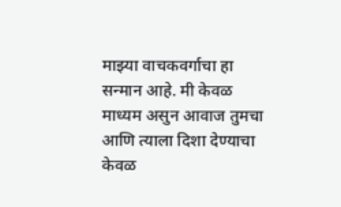माझ्या वाचकवर्गाचा हा सन्मान आहे. मी केवळ माध्यम असुन आवाज तुमचा आणि त्याला दिशा देण्याचा केवळ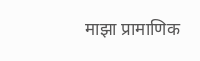माझा प्रामाणिक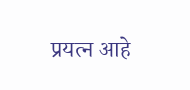प्रयत्न आहे